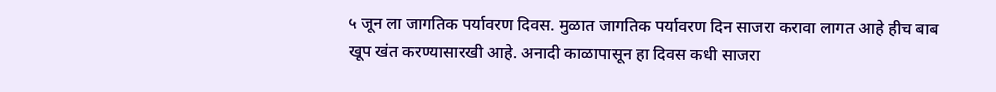५ जून ला जागतिक पर्यावरण दिवस. मुळात जागतिक पर्यावरण दिन साजरा करावा लागत आहे हीच बाब खूप खंत करण्यासारखी आहे. अनादी काळापासून हा दिवस कधी साजरा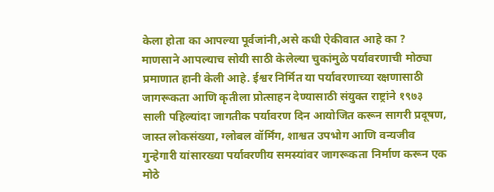केला होता का आपल्या पूर्वजांनी,असे कधी ऐकीवात आहे का ?
माणसाने आपल्याच सोयी साठी केलेल्या चुकांमुळे पर्यावरणाची मोठ्या प्रमाणात हानी केली आहे. ईश्वर निर्मित या पर्यावरणाच्या रक्षणासाठी जागरूकता आणि कृतीला प्रोत्साहन देण्यासाठी संयुक्त राष्ट्रांने १९७३ साली पहिल्यांदा जागतीक पर्यावरण दिन आयोजित करून सागरी प्रदूषण, जास्त लोकसंख्या, ग्लोबल वॉर्मिंग, शाश्वत उपभोग आणि वन्यजीव गुन्हेगारी यांसारख्या पर्यावरणीय समस्यांवर जागरूकता निर्माण करून एक मोठे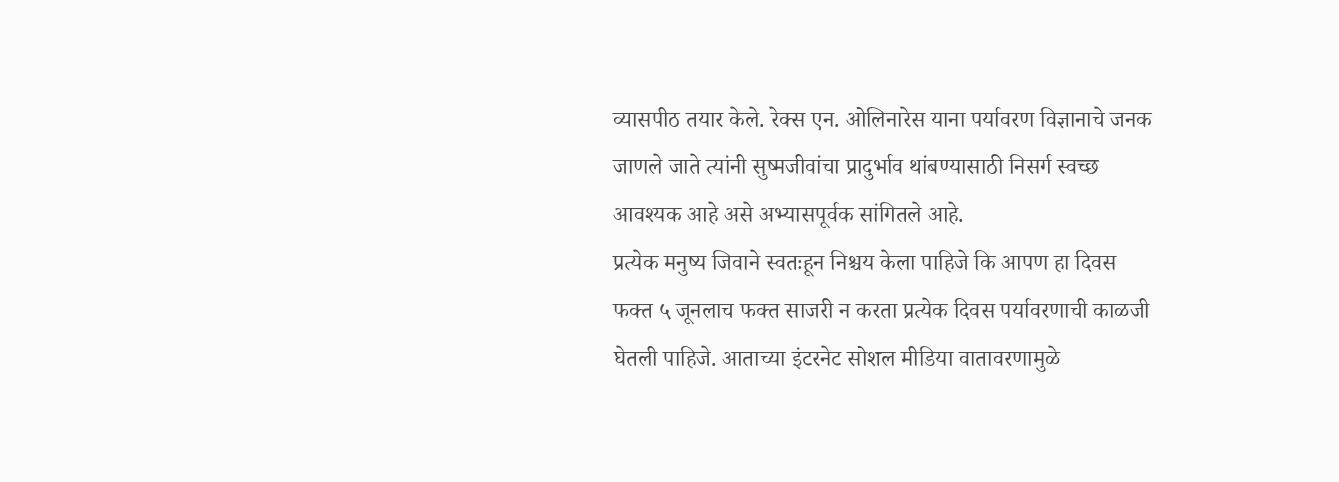व्यासपीठ तयार केले. रेक्स एन. ओलिनारेस याना पर्यावरण विज्ञानाचे जनक जाणले जाते त्यांनी सुष्मजीवांचा प्रादुर्भाव थांबण्यासाठी निसर्ग स्वच्छ आवश्यक आहे असे अभ्यासपूर्वक सांगितले आहे.
प्रत्येक मनुष्य जिवाने स्वतःहून निश्चय केला पाहिजे कि आपण हा दिवस फक्त ५ जूनलाच फक्त साजरी न करता प्रत्येक दिवस पर्यावरणाची काळजी घेतली पाहिजे. आताच्या इंटरनेट सोशल मीडिया वातावरणामुळे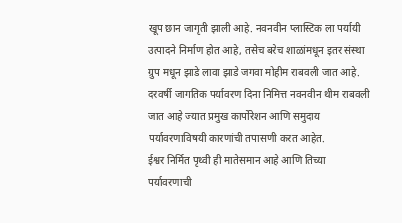खूप छान जागृती झाली आहे. नवनवीन प्लास्टिक ला पर्यायी उत्पादने निर्माण होत आहे, तसेच बरेच शाळांमधून इतर संस्था ग्रुप मधून झाडे लावा झाडे जगवा मोहीम राबवली जात आहे. दरवर्षी जागतिक पर्यावरण दिना निमित्त नवनवीन थीम राबवली जात आहे ज्यात प्रमुख कार्पोरेशन आणि समुदाय पर्यावरणाविषयी कारणांची तपासणी करत आहेत.
ईश्वर निर्मित पृथ्वी ही मातेसमान आहे आणि तिच्या पर्यावरणाची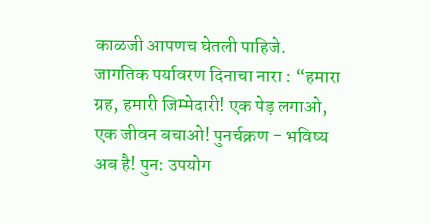काळजी आपणच घेतली पाहिजे.
जागतिक पर्यावरण दिनाचा नारा : “हमारा ग्रह, हमारी जिम्मेदारी! एक पेड़ लगाओ, एक जीवन बचाओ! पुनर्चक्रण - भविष्य अब है! पुन: उपयोग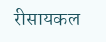रीसायकल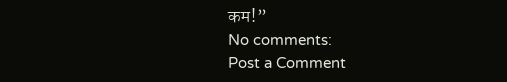कम!”
No comments:
Post a Comment